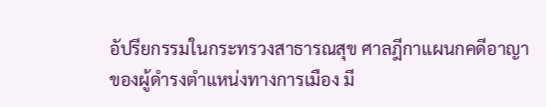อัปรียกรรมในกระทรวงสาธารณสุข ศาลฎีกาแผนกคดีอาญาของผู้ดำรงตำแหน่งทางการเมือง มี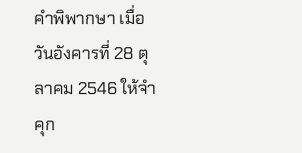คำพิพากษา เมื่อวันอังคารที่ 28 ตุลาคม 2546 ให้จำคุก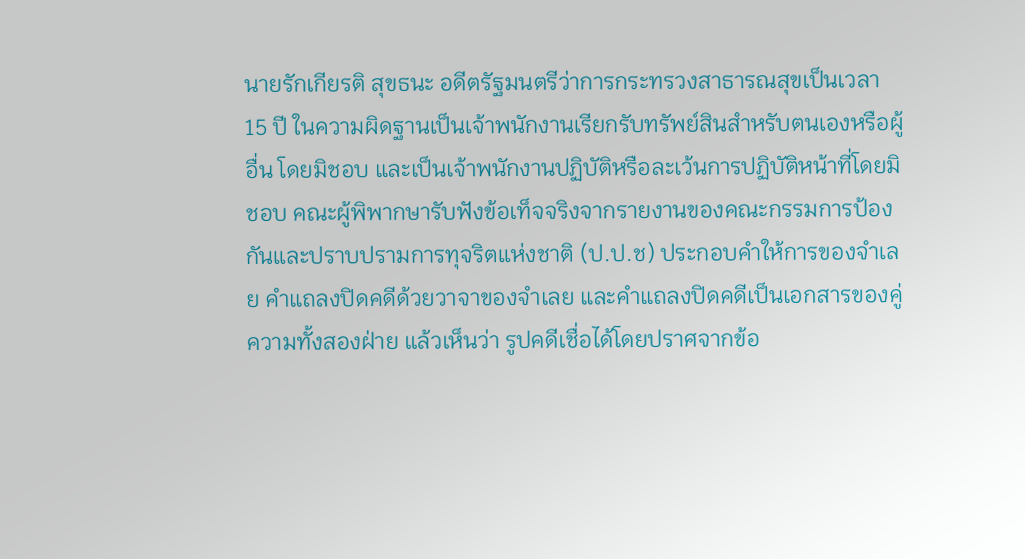นายรักเกียรติ สุขธนะ อดีตรัฐมนตรีว่าการกระทรวงสาธารณสุขเป็นเวลา 15 ปี ในความผิดฐานเป็นเจ้าพนักงานเรียกรับทรัพย์สินสำหรับตนเองหรือผู้อื่น โดยมิชอบ และเป็นเจ้าพนักงานปฏิบัติหรือละเว้นการปฏิบัติหน้าที่โดยมิชอบ คณะผู้พิพากษารับฟังข้อเท็จจริงจากรายงานของคณะกรรมการป้องกันและปราบปรามการทุจริตแห่งชาติ (ป.ป.ช) ประกอบคำให้การของจำเลย คำแถลงปิดคดีด้วยวาจาของจำเลย และคำแถลงปิดคดีเป็นเอกสารของคู่ความทั้งสองฝ่าย แล้วเห็นว่า รูปคดีเชื่อได้โดยปราศจากข้อ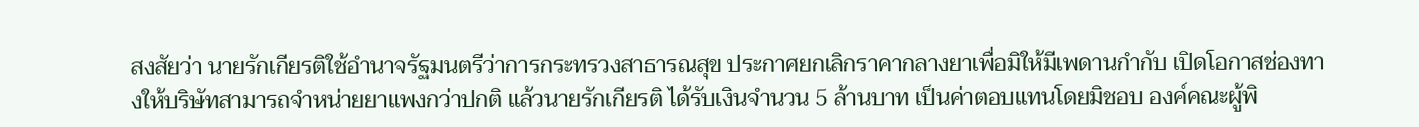สงสัยว่า นายรักเกียรติใช้อำนาจรัฐมนตรีว่าการกระทรวงสาธารณสุข ประกาศยกเลิกราคากลางยาเพื่อมิให้มีเพดานกำกับ เปิดโอกาสช่องทางให้บริษัทสามารถจำหน่ายยาแพงกว่าปกติ แล้วนายรักเกียรติ ได้รับเงินจำนวน 5 ล้านบาท เป็นค่าตอบแทนโดยมิชอบ องค์คณะผู้พิ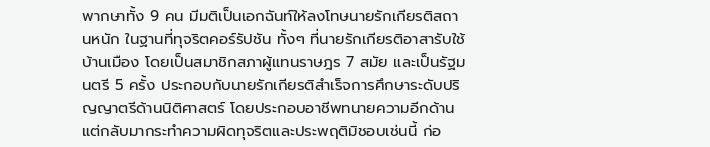พากษาทั้ง 9 คน มีมติเป็นเอกฉันท์ให้ลงโทษนายรักเกียรติสถานหนัก ในฐานที่ทุจริตคอร์รัปชัน ทั้งๆ ที่นายรักเกียรติอาสารับใช้บ้านเมือง โดยเป็นสมาชิกสภาผู้แทนราษฎร 7 สมัย และเป็นรัฐมนตรี 5 ครั้ง ประกอบกับนายรักเกียรติสำเร็จการศึกษาระดับปริญญาตรีด้านนิติศาสตร์ โดยประกอบอาชีพทนายความอีกด้าน แต่กลับมากระทำความผิดทุจริตและประพฤติมิชอบเช่นนี้ ก่อ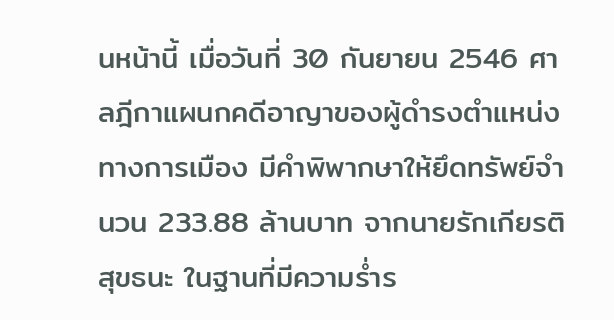นหน้านี้ เมื่อวันที่ 30 กันยายน 2546 ศาลฎีกาแผนกคดีอาญาของผู้ดำรงตำแหน่งทางการเมือง มีคำพิพากษาให้ยึดทรัพย์จำนวน 233.88 ล้านบาท จากนายรักเกียรติ สุขธนะ ในฐานที่มีความร่ำร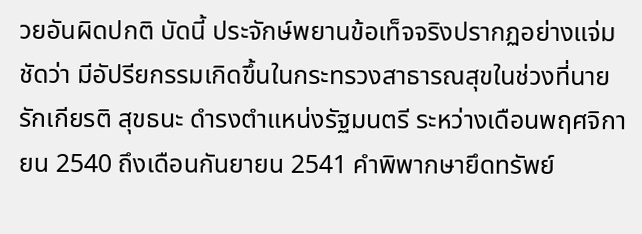วยอันผิดปกติ บัดนี้ ประจักษ์พยานข้อเท็จจริงปรากฏอย่างแจ่มชัดว่า มีอัปรียกรรมเกิดขึ้นในกระทรวงสาธารณสุขในช่วงที่นายรักเกียรติ สุขธนะ ดำรงตำแหน่งรัฐมนตรี ระหว่างเดือนพฤศจิกายน 2540 ถึงเดือนกันยายน 2541 คำพิพากษายึดทรัพย์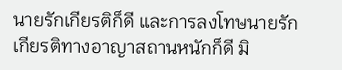นายรักเกียรติก็ดี และการลงโทษนายรักเกียรติทางอาญาสถานหนักก็ดี มิ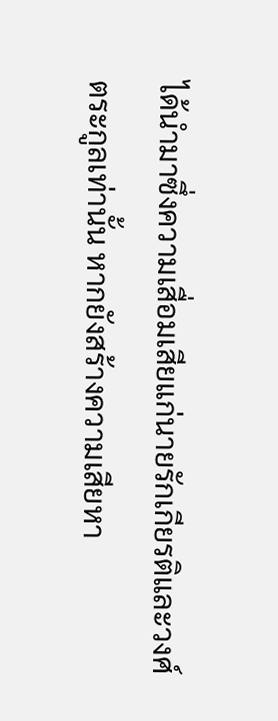ได้นำมาซึ่งความเสื่อมเสียแก่นายรักเกียรติและวงศ์ตระกูลเท่านั้น หากยังสร้างความเสียหา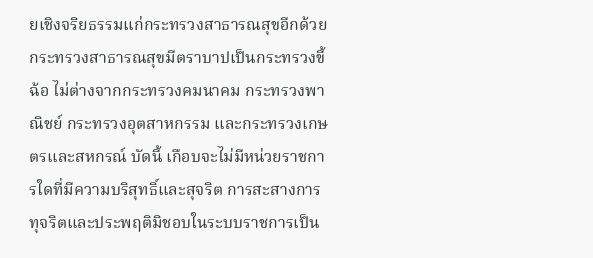ยเชิงจริยธรรมแก่กระทรวงสาธารณสุขอีกด้วย กระทรวงสาธารณสุขมีตราบาปเป็นกระทรวงขี้ฉ้อ ไม่ต่างจากกระทรวงคมนาคม กระทรวงพาณิชย์ กระทรวงอุตสาหกรรม และกระทรวงเกษตรและสหกรณ์ บัดนี้ เกือบจะไม่มีหน่วยราชการใดที่มีความบริสุทธิ์และสุจริต การสะสางการทุจริตและประพฤติมิชอบในระบบราชการเป็น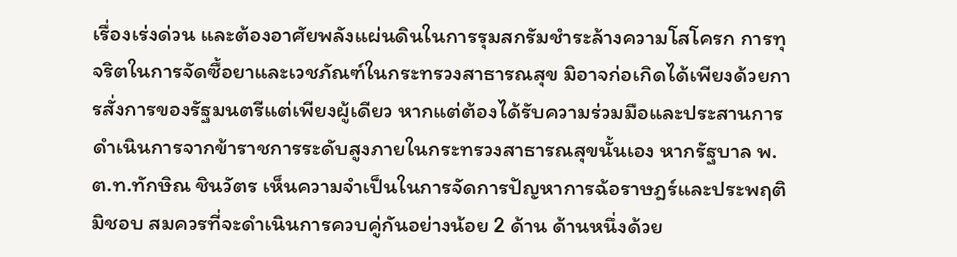เรื่องเร่งด่วน และต้องอาศัยพลังแผ่นดินในการรุมสกรัมชำระล้างความโสโครก การทุจริตในการจัดซื้อยาและเวชภัณฑ์ในกระทรวงสาธารณสุข มิอาจก่อเกิดได้เพียงด้วยการสั่งการของรัฐมนตรีแต่เพียงผู้เดียว หากแต่ต้องได้รับความร่วมมือและประสานการดำเนินการจากข้าราชการระดับสูงภายในกระทรวงสาธารณสุขนั้นเอง หากรัฐบาล พ.ต.ท.ทักษิณ ชินวัตร เห็นความจำเป็นในการจัดการปัญหาการฉ้อราษฎร์และประพฤติมิชอบ สมควรที่จะดำเนินการควบคู่กันอย่างน้อย 2 ด้าน ด้านหนึ่งด้วย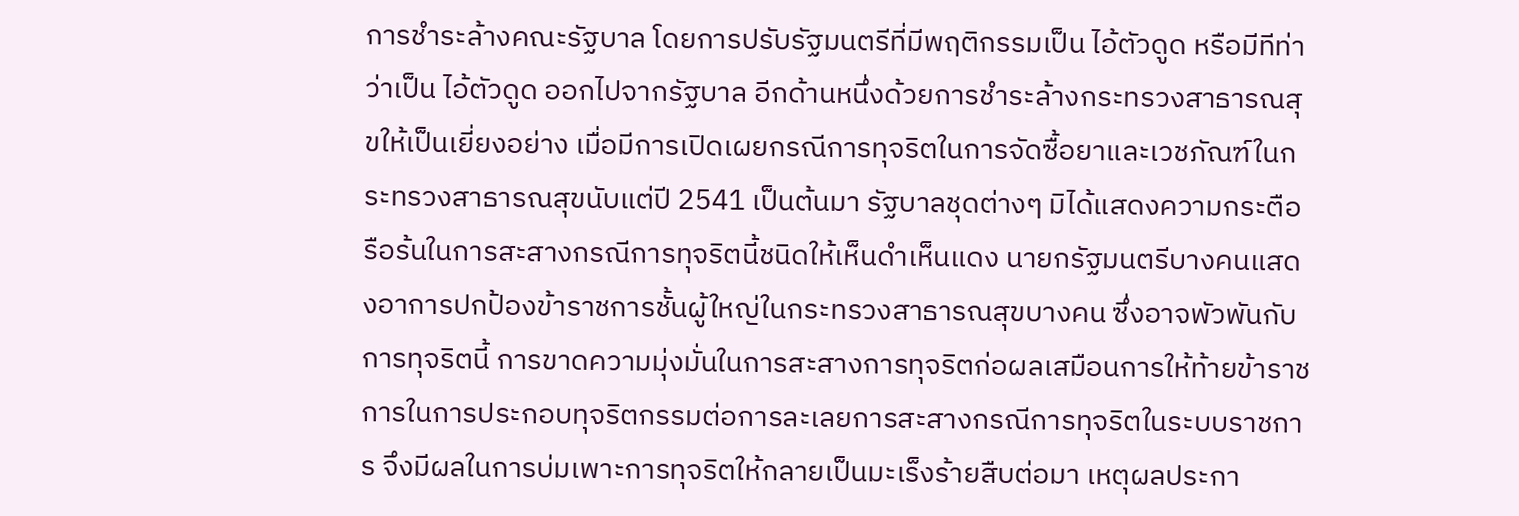การชำระล้างคณะรัฐบาล โดยการปรับรัฐมนตรีที่มีพฤติกรรมเป็น ไอ้ตัวดูด หรือมีทีท่าว่าเป็น ไอ้ตัวดูด ออกไปจากรัฐบาล อีกด้านหนึ่งด้วยการชำระล้างกระทรวงสาธารณสุขให้เป็นเยี่ยงอย่าง เมื่อมีการเปิดเผยกรณีการทุจริตในการจัดซื้อยาและเวชภัณฑ์ในกระทรวงสาธารณสุขนับแต่ปี 2541 เป็นต้นมา รัฐบาลชุดต่างๆ มิได้แสดงความกระตือรือร้นในการสะสางกรณีการทุจริตนี้ชนิดให้เห็นดำเห็นแดง นายกรัฐมนตรีบางคนแสดงอาการปกป้องข้าราชการชั้นผู้ใหญ่ในกระทรวงสาธารณสุขบางคน ซึ่งอาจพัวพันกับการทุจริตนี้ การขาดความมุ่งมั่นในการสะสางการทุจริตก่อผลเสมือนการให้ท้ายข้าราชการในการประกอบทุจริตกรรมต่อการละเลยการสะสางกรณีการทุจริตในระบบราชการ จึงมีผลในการบ่มเพาะการทุจริตให้กลายเป็นมะเร็งร้ายสืบต่อมา เหตุผลประกา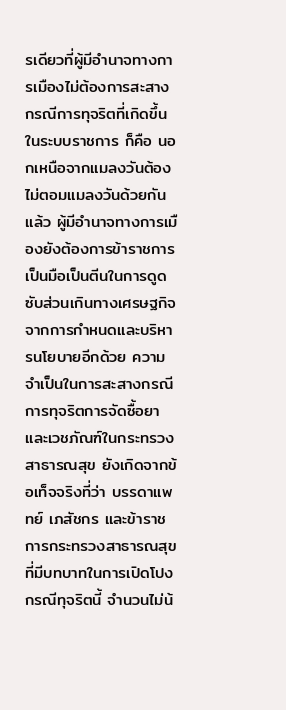รเดียวที่ผู้มีอำนาจทางการเมืองไม่ต้องการสะสางกรณีการทุจริตที่เกิดขึ้นในระบบราชการ ก็คือ นอกเหนือจากแมลงวันต้องไม่ตอมแมลงวันด้วยกันแล้ว ผู้มีอำนาจทางการเมืองยังต้องการข้าราชการเป็นมือเป็นตีนในการดูดซับส่วนเกินทางเศรษฐกิจจากการกำหนดและบริหารนโยบายอีกด้วย ความจำเป็นในการสะสางกรณีการทุจริตการจัดซื้อยาและเวชภัณฑ์ในกระทรวงสาธารณสุข ยังเกิดจากข้อเท็จจริงที่ว่า บรรดาแพทย์ เภสัชกร และข้าราชการกระทรวงสาธารณสุขที่มีบทบาทในการเปิดโปงกรณีทุจริตนี้ จำนวนไม่น้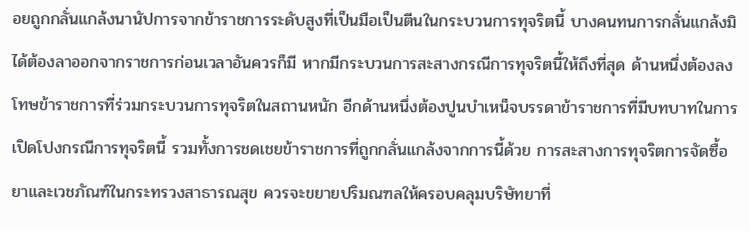อยถูกกลั่นแกล้งนานัปการจากข้าราชการระดับสูงที่เป็นมือเป็นตีนในกระบวนการทุจริตนี้ บางคนทนการกลั่นแกล้งมิได้ต้องลาออกจากราชการก่อนเวลาอันควรก็มี หากมีกระบวนการสะสางกรณีการทุจริตนี้ให้ถึงที่สุด ด้านหนึ่งต้องลงโทษข้าราชการที่ร่วมกระบวนการทุจริตในสถานหนัก อีกด้านหนึ่งต้องปูนบำเหน็จบรรดาข้าราชการที่มีบทบาทในการเปิดโปงกรณีการทุจริตนี้ รวมทั้งการชดเชยข้าราชการที่ถูกกลั่นแกล้งจากการนี้ด้วย การสะสางการทุจริตการจัดซื้อยาและเวชภัณฑ์ในกระทรวงสาธารณสุข ควรจะขยายปริมณฑลให้ครอบคลุมบริษัทยาที่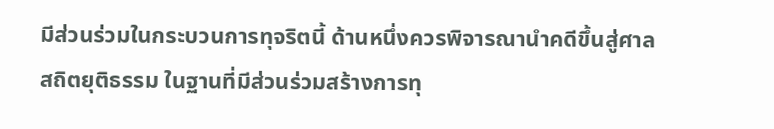มีส่วนร่วมในกระบวนการทุจริตนี้ ด้านหนึ่งควรพิจารณานำคดีขึ้นสู่ศาลสถิตยุติธรรม ในฐานที่มีส่วนร่วมสร้างการทุ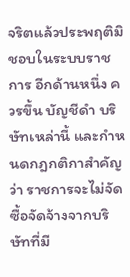จริตแล้วประพฤติมิชอบในระบบราชการ อีกด้านหนึ่ง ควรขึ้น บัญชีดำ บริษัทเหล่านี้ และกำหนดกฎกติกาสำคัญว่า ราชการจะไม่จัดซื้อจัดจ้างจากบริษัทที่มี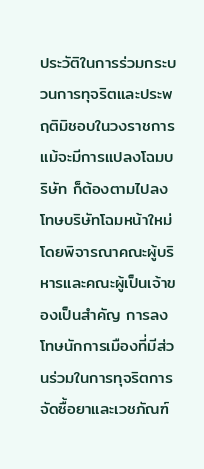ประวัติในการร่วมกระบวนการทุจริตและประพฤติมิชอบในวงราชการ แม้จะมีการแปลงโฉมบริษัท ก็ต้องตามไปลงโทษบริษัทโฉมหน้าใหม่ โดยพิจารณาคณะผู้บริหารและคณะผู้เป็นเจ้าของเป็นสำคัญ การลงโทษนักการเมืองที่มีส่วนร่วมในการทุจริตการจัดซื้อยาและเวชภัณฑ์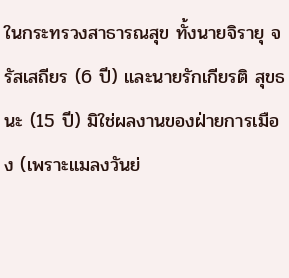ในกระทรวงสาธารณสุข ทั้งนายจิรายุ จรัสเสถียร (6 ปี) และนายรักเกียรติ สุขธนะ (15 ปี) มิใช่ผลงานของฝ่ายการเมือง (เพราะแมลงวันย่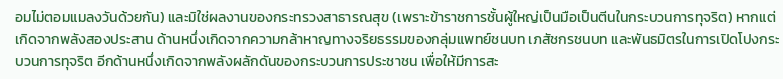อมไม่ตอมแมลงวันด้วยกัน) และมิใช่ผลงานของกระทรวงสาธารณสุข (เพราะข้าราชการชั้นผู้ใหญ่เป็นมือเป็นตีนในกระบวนการทุจริต) หากแต่เกิดจากพลังสองประสาน ด้านหนึ่งเกิดจากความกล้าหาญทางจริยธรรมของกลุ่มแพทย์ชนบท เภสัชกรชนบท และพันธมิตรในการเปิดโปงกระบวนการทุจริต อีกด้านหนึ่งเกิดจากพลังผลักดันของกระบวนการประชาชน เพื่อให้มีการสะ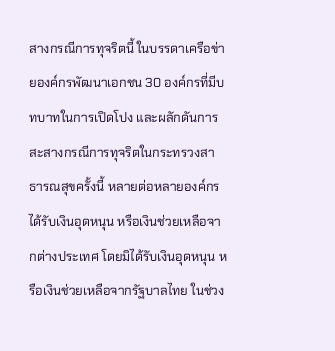สางกรณีการทุจริตนี้ ในบรรดาเครือข่ายองค์กรพัฒนาเอกชน 30 องค์กรที่มีบทบาทในการเปิดโปง และผลักดันการสะสางกรณีการทุจริตในกระทรวงสาธารณสุขครั้งนี้ หลายต่อหลายองค์กรได้รับเงินอุดหนุน หรือเงินช่วยเหลือจากต่างประเทศ โดยมิได้รับเงินอุดหนุน หรือเงินช่วยเหลือจากรัฐบาลไทย ในช่วง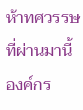ห้าทศวรรษที่ผ่านมานี้ องค์กร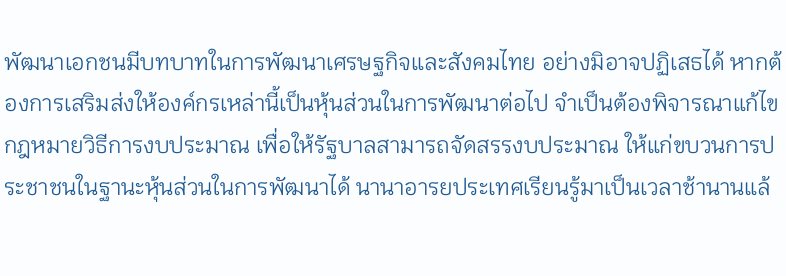พัฒนาเอกชนมีบทบาทในการพัฒนาเศรษฐกิจและสังคมไทย อย่างมิอาจปฏิเสธได้ หากต้องการเสริมส่งให้องค์กรเหล่านี้เป็นหุ้นส่วนในการพัฒนาต่อไป จำเป็นต้องพิจารณาแก้ไขกฎหมายวิธีการงบประมาณ เพื่อให้รัฐบาลสามารถจัดสรรงบประมาณ ให้แก่ขบวนการประชาชนในฐานะหุ้นส่วนในการพัฒนาได้ นานาอารยประเทศเรียนรู้มาเป็นเวลาช้านานแล้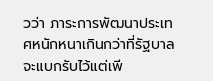วว่า ภาระการพัฒนาประเทศหนักหนาเกินกว่าที่รัฐบาลจะแบกรับไว้แต่เพี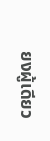ยงผู้เดียว